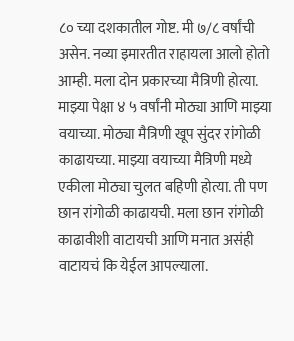८० च्या दशकातील गोष्ट. मी ७/८ वर्षांची असेन. नव्या इमारतीत राहायला आलो होतो आम्ही. मला दोन प्रकारच्या मैत्रिणी होत्या. माझ्या पेक्षा ४ ५ वर्षांनी मोठ्या आणि माझ्या वयाच्या. मोठ्या मैत्रिणी खूप सुंदर रांगोळी काढायच्या. माझ्या वयाच्या मैत्रिणी मध्ये एकीला मोठ्या चुलत बहिणी होत्या. ती पण छान रांगोळी काढायची. मला छान रांगोळी काढावीशी वाटायची आणि मनात असंही वाटायचं कि येईल आपल्याला.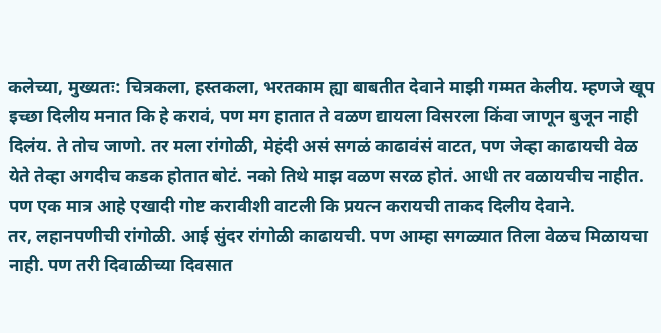कलेच्या, मुख्यतः: चित्रकला, हस्तकला, भरतकाम ह्या बाबतीत देवाने माझी गम्मत केलीय. म्हणजे खूप इच्छा दिलीय मनात कि हे करावं, पण मग हातात ते वळण द्यायला विसरला किंवा जाणून बुजून नाही दिलंय. ते तोच जाणो. तर मला रांगोळी, मेहंदी असं सगळं काढावंसं वाटत, पण जेव्हा काढायची वेळ येते तेव्हा अगदीच कडक होतात बोटं. नको तिथे माझ वळण सरळ होतं. आधी तर वळायचीच नाहीत. पण एक मात्र आहे एखादी गोष्ट करावीशी वाटली कि प्रयत्न करायची ताकद दिलीय देवाने.
तर, लहानपणीची रांगोळी. आई सुंदर रांगोळी काढायची. पण आम्हा सगळ्यात तिला वेळच मिळायचा नाही. पण तरी दिवाळीच्या दिवसात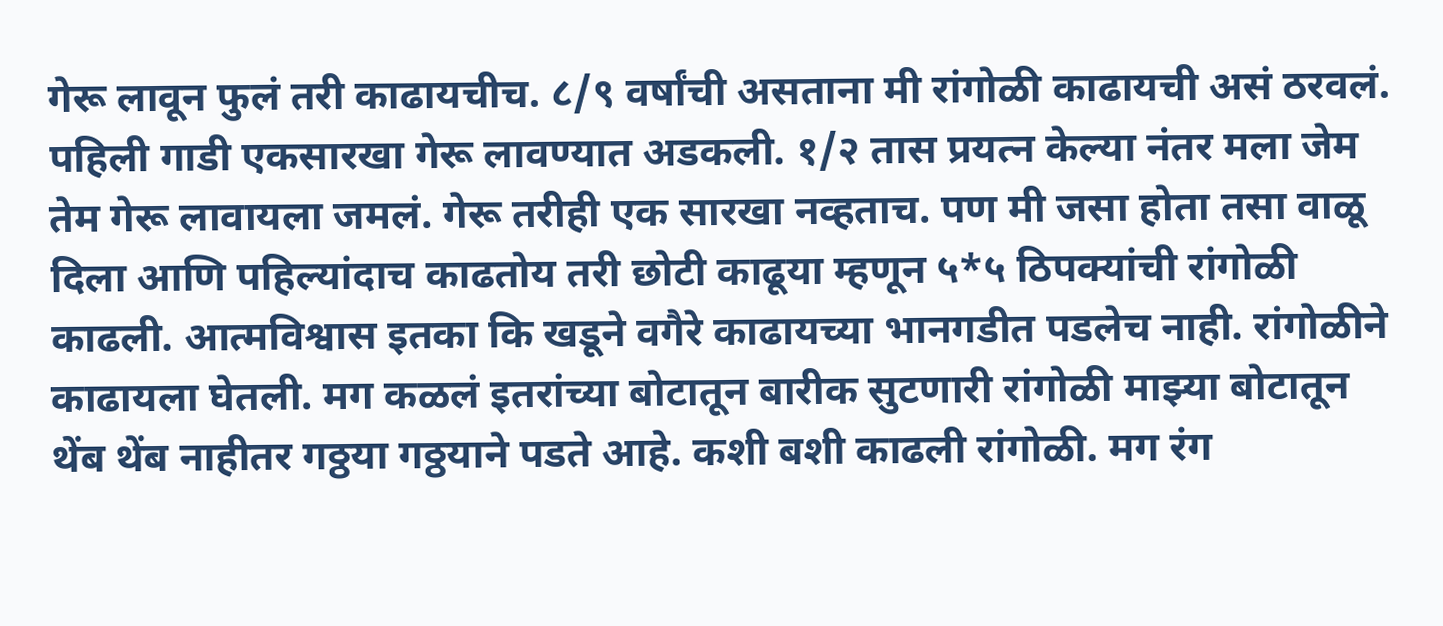गेरू लावून फुलं तरी काढायचीच. ८/९ वर्षांची असताना मी रांगोळी काढायची असं ठरवलं. पहिली गाडी एकसारखा गेरू लावण्यात अडकली. १/२ तास प्रयत्न केल्या नंतर मला जेम तेम गेरू लावायला जमलं. गेरू तरीही एक सारखा नव्हताच. पण मी जसा होता तसा वाळू दिला आणि पहिल्यांदाच काढतोय तरी छोटी काढूया म्हणून ५*५ ठिपक्यांची रांगोळी काढली. आत्मविश्वास इतका कि खडूने वगैरे काढायच्या भानगडीत पडलेच नाही. रांगोळीने काढायला घेतली. मग कळलं इतरांच्या बोटातून बारीक सुटणारी रांगोळी माझ्या बोटातून थेंब थेंब नाहीतर गठ्ठया गठ्ठयाने पडते आहे. कशी बशी काढली रांगोळी. मग रंग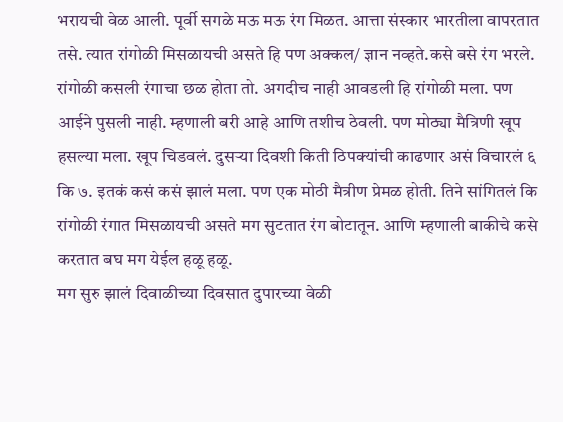भरायची वेळ आली. पूर्वी सगळे मऊ मऊ रंग मिळत. आत्ता संस्कार भारतीला वापरतात तसे. त्यात रांगोळी मिसळायची असते हि पण अक्कल/ ज्ञान नव्हते.कसे बसे रंग भरले. रांगोळी कसली रंगाचा छळ होता तो. अगदीच नाही आवडली हि रांगोळी मला. पण आईने पुसली नाही. म्हणाली बरी आहे आणि तशीच ठेवली. पण मोठ्या मैत्रिणी खूप हसल्या मला. खूप चिडवलं. दुसऱ्या दिवशी किती ठिपक्यांची काढणार असं विचारलं ६ कि ७. इतकं कसं कसं झालं मला. पण एक मोठी मैत्रीण प्रेमळ होती. तिने सांगितलं कि रांगोळी रंगात मिसळायची असते मग सुटतात रंग बोटातून. आणि म्हणाली बाकीचे कसे करतात बघ मग येईल हळू हळू.
मग सुरु झालं दिवाळीच्या दिवसात दुपारच्या वेळी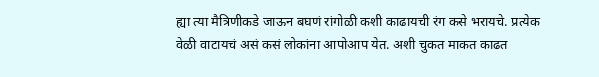ह्या त्या मैत्रिणीकडे जाऊन बघणं रांगोळी कशी काढायची रंग कसे भरायचे. प्रत्येक वेळी वाटायचं असं कसं लोकांना आपोआप येत. अशी चुकत माकत काढत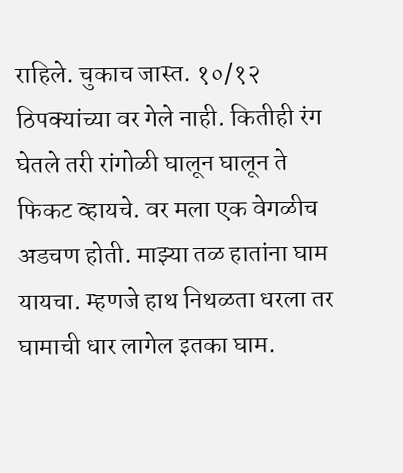राहिले. चुकाच जास्त. १०/१२ ठिपक्यांच्या वर गेले नाही. कितीही रंग घेतले तरी रांगोळी घालून घालून ते फिकट व्हायचे. वर मला एक वेगळीच अडचण होती. माझ्या तळ हातांना घाम यायचा. म्हणजे हाथ निथळता धरला तर घामाची धार लागेल इतका घाम.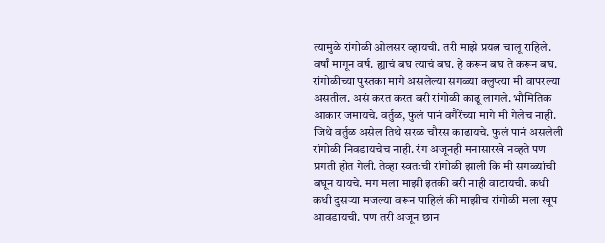त्यामुळे रांगोळी ओलसर व्हायची. तरी माझे प्रयत्न चालू राहिले. वर्षां मागून वर्ष. ह्याचं बघ त्याचं बघ. हे करून बघ ते करून बघ. रांगोळीच्या पुस्तका मागे असलेल्या सगळ्या क्लुप्त्या मी वापरल्या असतील. असं करत करत बरी रांगोळी काढू लागले. भौमितिक आकार जमायचे. वर्तुळ, फुलं पानं वगैरेंच्या मागे मी गेलेच नाही. जिथे वर्तुळ असेल तिथे सरळ चौरस काढायचे. फुलं पानं असलेली रांगोळी निवडायचेच नाही. रंग अजूनही मनासारखे नव्हते पण प्रगती होत गेली. तेव्हा स्वतःची रांगोळी झाली कि मी सगळ्यांची बघून यायचे. मग मला माझी इतकी बरी नाही वाटायची. कधी कधी दुसऱ्या मजल्या वरून पाहिलं की माझीच रांगोळी मला खूप आवडायची. पण तरी अजून छान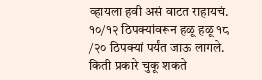व्हायला हवी असं वाटत राहायचं. १०/१२ ठिपक्यांवरून हळू हळू १८ /२० ठिपक्यां पर्यंत जाऊ लागले. किती प्रकारे चुकू शकते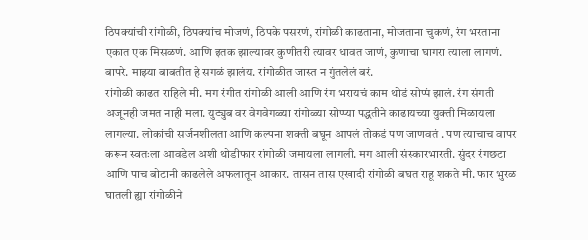ठिपक्यांची रांगोळी, ठिपक्यांच मोजणं, ठिपके पसरणं, रांगोळी काढताना, मोजताना चुकणं, रंग भरताना एकात एक मिसळणं. आणि इतक झाल्यावर कुणीतरी त्यावर धावत जाणं, कुणाचा घागरा त्याला लागणं. बापरे. माझ्या बाबतीत हे सगळं झालंय. रांगोळीत जास्त न गुंतलेलं बरं.
रांगोळी काढत राहिले मी. मग रंगीत रांगोळी आली आणि रंग भरायचं काम थोडं सोप्पं झालं. रंग संगती अजूनही जमत नाही मला. युट्युब वर वेगवेगळ्या रांगोळ्या सोप्प्या पद्धतीने काढायच्या युक्ती मिळायला लागल्या. लोकांची सर्जनशीलता आणि कल्पना शक्ती बघून आपलं तोकडं पण जाणवतं . पण त्याचाच वापर करून स्वतःला आवडेल अशी थोडीफार रांगोळी जमायला लागली. मग आली संस्कारभारती. सुंदर रंगछटा आणि पाच बोटानी काढलेले अफलातून आकार. तासन तास एखादी रांगोळी बघत राहू शकते मी. फार भुरळ घातली ह्या रांगोळीने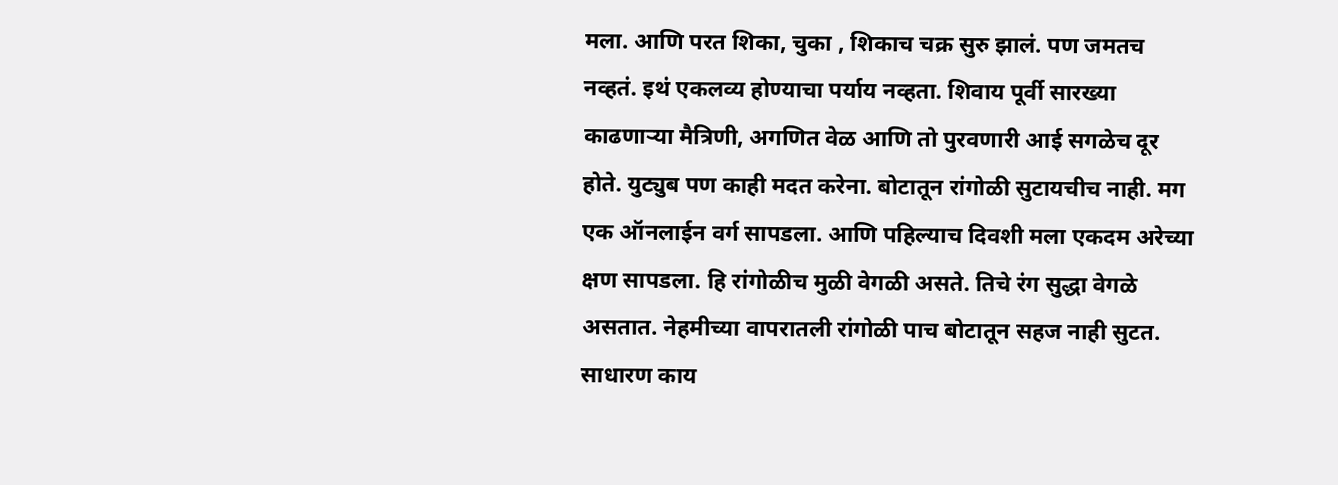मला. आणि परत शिका, चुका , शिकाच चक्र सुरु झालं. पण जमतच नव्हतं. इथं एकलव्य होण्याचा पर्याय नव्हता. शिवाय पूर्वी सारख्या काढणाऱ्या मैत्रिणी, अगणित वेळ आणि तो पुरवणारी आई सगळेच दूर होते. युट्युब पण काही मदत करेना. बोटातून रांगोळी सुटायचीच नाही. मग एक ऑनलाईन वर्ग सापडला. आणि पहिल्याच दिवशी मला एकदम अरेच्या क्षण सापडला. हि रांगोळीच मुळी वेगळी असते. तिचे रंग सुद्धा वेगळे असतात. नेहमीच्या वापरातली रांगोळी पाच बोटातून सहज नाही सुटत. साधारण काय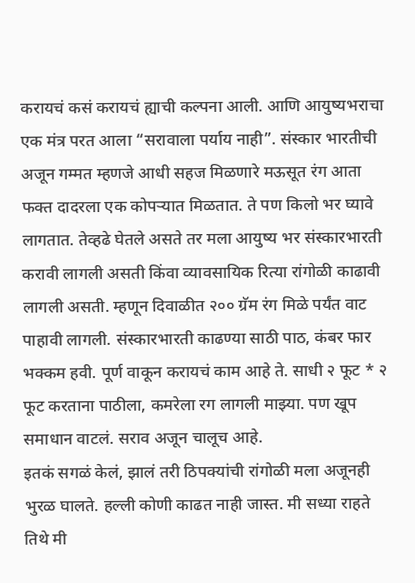करायचं कसं करायचं ह्याची कल्पना आली. आणि आयुष्यभराचा एक मंत्र परत आला “सरावाला पर्याय नाही”. संस्कार भारतीची अजून गम्मत म्हणजे आधी सहज मिळणारे मऊसूत रंग आता फक्त दादरला एक कोपऱ्यात मिळतात. ते पण किलो भर घ्यावे लागतात. तेव्हढे घेतले असते तर मला आयुष्य भर संस्कारभारती करावी लागली असती किंवा व्यावसायिक रित्या रांगोळी काढावी लागली असती. म्हणून दिवाळीत २०० ग्रॅम रंग मिळे पर्यंत वाट पाहावी लागली. संस्कारभारती काढण्या साठी पाठ, कंबर फार भक्कम हवी. पूर्ण वाकून करायचं काम आहे ते. साधी २ फूट * २ फूट करताना पाठीला, कमरेला रग लागली माझ्या. पण खूप समाधान वाटलं. सराव अजून चालूच आहे.
इतकं सगळं केलं, झालं तरी ठिपक्यांची रांगोळी मला अजूनही भुरळ घालते. हल्ली कोणी काढत नाही जास्त. मी सध्या राहते तिथे मी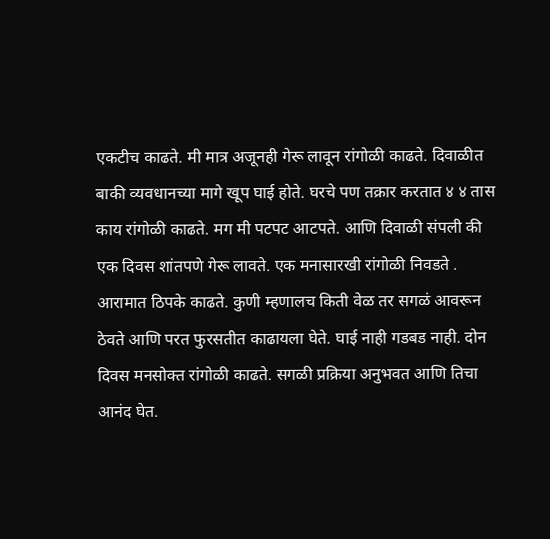एकटीच काढते. मी मात्र अजूनही गेरू लावून रांगोळी काढते. दिवाळीत बाकी व्यवधानच्या मागे खूप घाई होते. घरचे पण तक्रार करतात ४ ४ तास काय रांगोळी काढते. मग मी पटपट आटपते. आणि दिवाळी संपली की एक दिवस शांतपणे गेरू लावते. एक मनासारखी रांगोळी निवडते . आरामात ठिपके काढते. कुणी म्हणालच किती वेळ तर सगळं आवरून ठेवते आणि परत फुरसतीत काढायला घेते. घाई नाही गडबड नाही. दोन दिवस मनसोक्त रांगोळी काढते. सगळी प्रक्रिया अनुभवत आणि तिचा आनंद घेत.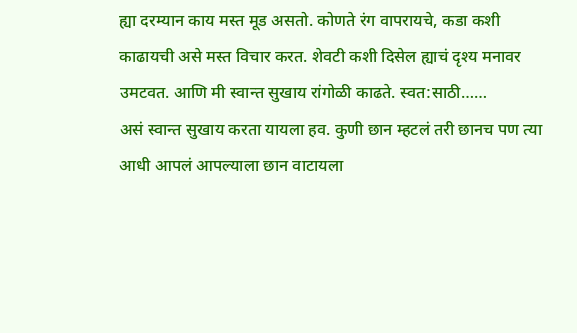ह्या दरम्यान काय मस्त मूड असतो. कोणते रंग वापरायचे, कडा कशी काढायची असे मस्त विचार करत. शेवटी कशी दिसेल ह्याचं दृश्य मनावर उमटवत. आणि मी स्वान्त सुखाय रांगोळी काढते. स्वत:साठी……
असं स्वान्त सुखाय करता यायला हव. कुणी छान म्हटलं तरी छानच पण त्या आधी आपलं आपल्याला छान वाटायला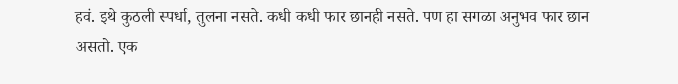हवं. इथे कुठली स्पर्धा, तुलना नसते. कधी कधी फार छानही नसते. पण हा सगळा अनुभव फार छान असतो. एक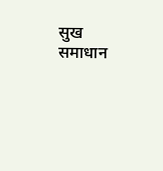सुख समाधान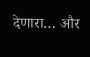देणारा… और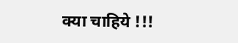क्या चाहिये !!!